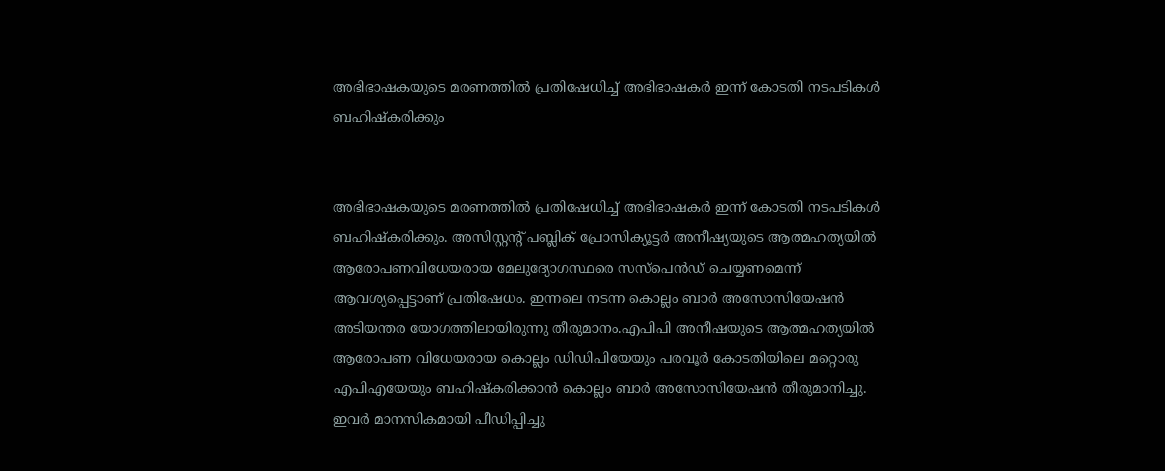അഭിഭാഷകയുടെ മരണത്തില്‍ പ്രതിഷേധിച്ച് അഭിഭാഷകര്‍ ഇന്ന് കോടതി നടപടികള്‍ ബഹിഷ്‌കരിക്കും


അഭിഭാഷകയുടെ മരണത്തില്‍ പ്രതിഷേധിച്ച് അഭിഭാഷകര്‍ ഇന്ന് കോടതി നടപടികള്‍ ബഹിഷ്‌കരിക്കും. അസിസ്റ്റന്റ് പബ്ലിക് പ്രോസിക്യൂട്ടര്‍ അനീഷ്യയുടെ ആത്മഹത്യയില്‍ ആരോപണവിധേയരായ മേലുദ്യോഗസ്ഥരെ സസ്‌പെന്‍ഡ് ചെയ്യണമെന്ന് ആവശ്യപ്പെട്ടാണ് പ്രതിഷേധം. ഇന്നലെ നടന്ന കൊല്ലം ബാര്‍ അസോസിയേഷന്‍ അടിയന്തര യോഗത്തിലായിരുന്നു തീരുമാനം.എപിപി അനീഷയുടെ ആത്മഹത്യയില്‍ ആരോപണ വിധേയരായ കൊല്ലം ഡിഡിപിയേയും പരവൂര്‍ കോടതിയിലെ മറ്റൊരു എപിഎയേയും ബഹിഷ്‌കരിക്കാന്‍ കൊല്ലം ബാര്‍ അസോസിയേഷന്‍ തീരുമാനിച്ചു. ഇവര്‍ മാനസികമായി പീഡിപ്പിച്ചു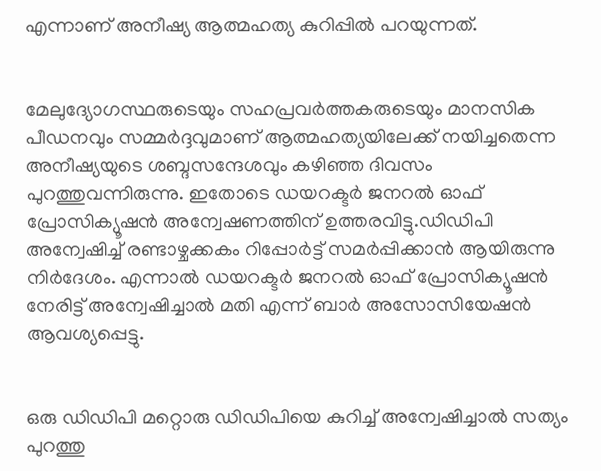എന്നാണ് അനീഷ്യ ആത്മഹത്യ കുറിപ്പില്‍ പറയുന്നത്.


മേലുദ്യോഗസ്ഥരുടെയും സഹപ്രവര്‍ത്തകരുടെയും മാനസിക പീഡനവും സമ്മര്‍ദ്ദവുമാണ് ആത്മഹത്യയിലേക്ക് നയിച്ചതെന്ന അനീഷ്യയുടെ ശബ്ദസന്ദേശവും കഴിഞ്ഞ ദിവസം പുറത്തുവന്നിരുന്നു. ഇതോടെ ഡയറക്ടര്‍ ജനറല്‍ ഓഫ് പ്രോസിക്യൂഷന്‍ അന്വേഷണത്തിന് ഉത്തരവിട്ടു.ഡിഡിപി അന്വേഷിച്ച് രണ്ടാഴ്ചക്കകം റിപ്പോര്‍ട്ട് സമര്‍പ്പിക്കാന്‍ ആയിരുന്നു നിര്‍ദേശം. എന്നാല്‍ ഡയറക്ടര്‍ ജനറല്‍ ഓഫ് പ്രോസിക്യൂഷന്‍ നേരിട്ട് അന്വേഷിച്ചാല്‍ മതി എന്ന് ബാര്‍ അസോസിയേഷന്‍ ആവശ്യപ്പെട്ടു.


ഒരു ഡിഡിപി മറ്റൊരു ഡിഡിപിയെ കുറിച്ച് അന്വേഷിച്ചാല്‍ സത്യം പുറത്തു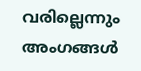വരില്ലെന്നും അംഗങ്ങള്‍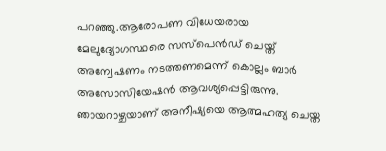പറഞ്ഞു.ആരോപണ വിധേയരായ മേലുദ്യോഗസ്ഥരെ സസ്‌പെന്‍ഡ് ചെയ്ത് അന്വേഷണം നടത്തണമെന്ന് കൊല്ലം ബാര്‍ അസോസിയേഷന്‍ ആവശ്യപ്പെട്ടിരുന്നു. ഞായറാഴ്ചയാണ് അനീഷ്യയെ ആത്മഹത്യ ചെയ്ത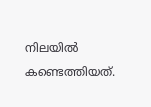നിലയില്‍ കണ്ടെത്തിയത്.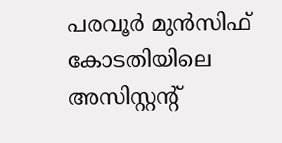പരവൂര്‍ മുന്‍സിഫ് കോടതിയിലെ അസിസ്റ്റന്റ്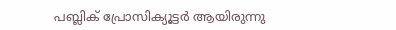പബ്ലിക് പ്രോസിക്യൂട്ടര്‍ ആയിരുന്നു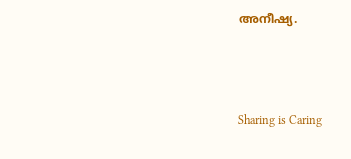അനീഷ്യ.



Sharing is Caring